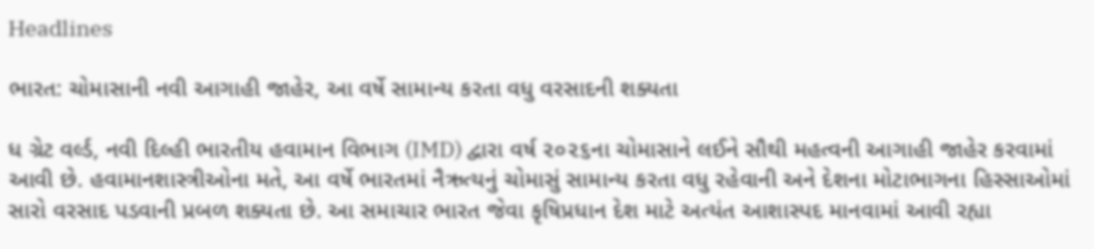Headlines

ભારત: ચોમાસાની નવી આગાહી જાહેર, આ વર્ષે સામાન્ય કરતા વધુ વરસાદની શક્યતા

ધ ગ્રેટ વર્લ્ડ, નવી દિલ્હી ભારતીય હવામાન વિભાગ (IMD) દ્વારા વર્ષ ૨૦૨૬ના ચોમાસાને લઈને સૌથી મહત્વની આગાહી જાહેર કરવામાં આવી છે. હવામાનશાસ્ત્રીઓના મતે, આ વર્ષે ભારતમાં નૈઋત્યનું ચોમાસું સામાન્ય કરતા વધુ રહેવાની અને દેશના મોટાભાગના હિસ્સાઓમાં સારો વરસાદ પડવાની પ્રબળ શક્યતા છે. આ સમાચાર ભારત જેવા કૃષિપ્રધાન દેશ માટે અત્યંત આશાસ્પદ માનવામાં આવી રહ્યા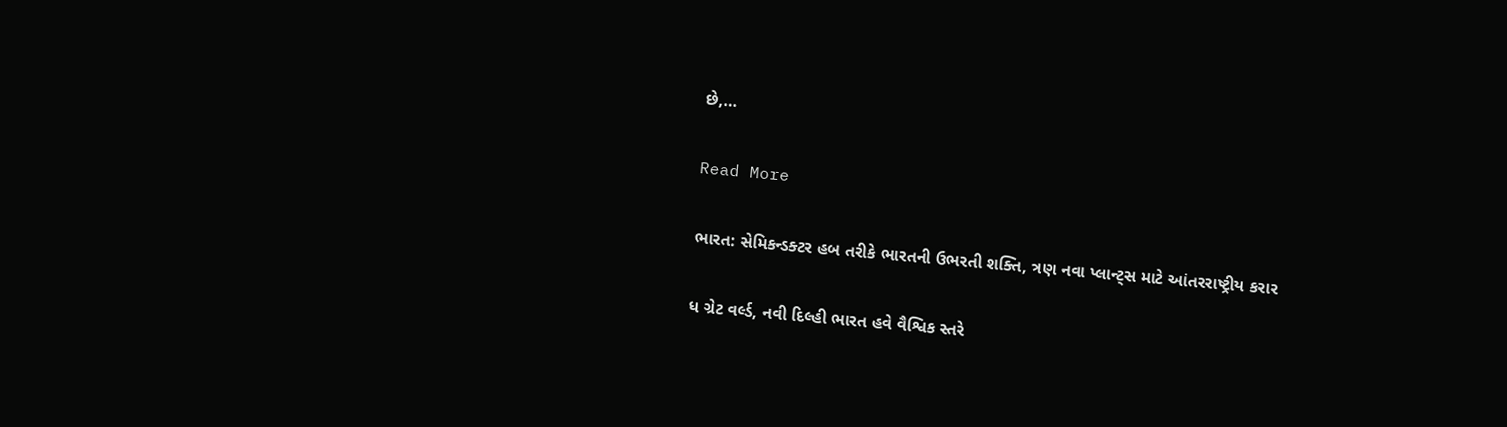છે,…

Read More

ભારત: સેમિકન્ડક્ટર હબ તરીકે ભારતની ઉભરતી શક્તિ, ત્રણ નવા પ્લાન્ટ્સ માટે આંતરરાષ્ટ્રીય કરાર

ધ ગ્રેટ વર્લ્ડ, નવી દિલ્હી ભારત હવે વૈશ્વિક સ્તરે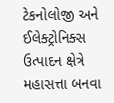ટેકનોલોજી અને ઈલેક્ટ્રોનિક્સ ઉત્પાદન ક્ષેત્રે મહાસત્તા બનવા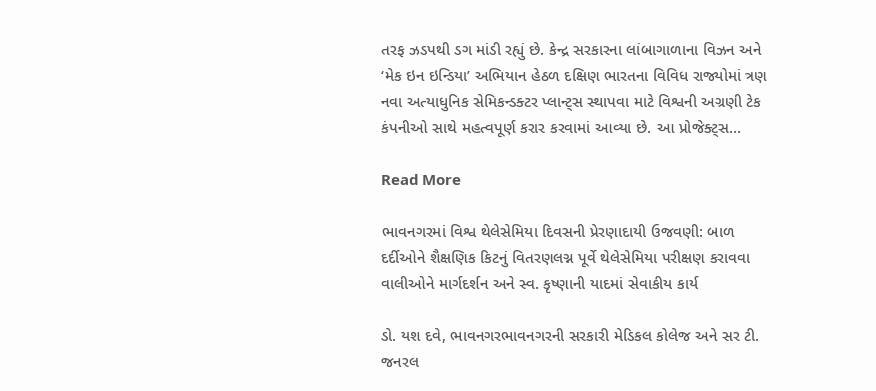તરફ ઝડપથી ડગ માંડી રહ્યું છે. કેન્દ્ર સરકારના લાંબાગાળાના વિઝન અને ‘મેક ઇન ઇન્ડિયા’ અભિયાન હેઠળ દક્ષિણ ભારતના વિવિધ રાજ્યોમાં ત્રણ નવા અત્યાધુનિક સેમિકન્ડક્ટર પ્લાન્ટ્સ સ્થાપવા માટે વિશ્વની અગ્રણી ટેક કંપનીઓ સાથે મહત્વપૂર્ણ કરાર કરવામાં આવ્યા છે. આ પ્રોજેક્ટ્સ…

Read More

ભાવનગરમાં વિશ્વ થેલેસેમિયા દિવસની પ્રેરણાદાયી ઉજવણી: બાળ દર્દીઓને શૈક્ષણિક કિટનું વિતરણલગ્ન પૂર્વે થેલેસેમિયા પરીક્ષણ કરાવવા વાલીઓને માર્ગદર્શન અને સ્વ. કૃષ્ણાની યાદમાં સેવાકીય કાર્ય

ડો. યશ દવે, ભાવનગરભાવનગરની સરકારી મેડિકલ કોલેજ અને સર ટી. જનરલ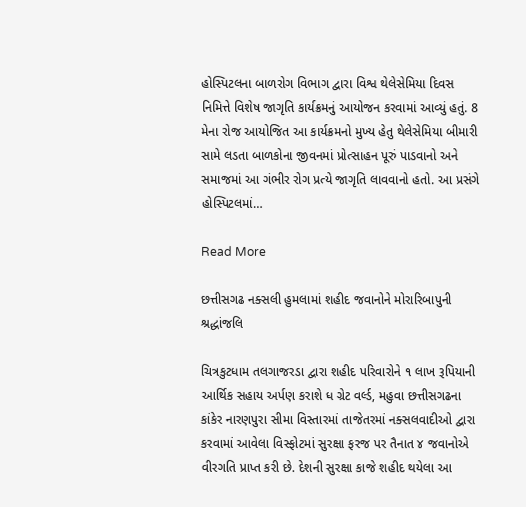હોસ્પિટલના બાળરોગ વિભાગ દ્વારા વિશ્વ થેલેસેમિયા દિવસ નિમિત્તે વિશેષ જાગૃતિ કાર્યક્રમનું આયોજન કરવામાં આવ્યું હતું. 8 મેના રોજ આયોજિત આ કાર્યક્રમનો મુખ્ય હેતુ થેલેસેમિયા બીમારી સામે લડતા બાળકોના જીવનમાં પ્રોત્સાહન પૂરું પાડવાનો અને સમાજમાં આ ગંભીર રોગ પ્રત્યે જાગૃતિ લાવવાનો હતો. આ પ્રસંગે હોસ્પિટલમાં…

Read More

છત્તીસગઢ નક્સલી હુમલામાં શહીદ જવાનોને મોરારિબાપુની શ્રદ્ધાંજલિ

ચિત્રકુટધામ તલગાજરડા દ્વારા શહીદ પરિવારોને ૧ લાખ રૂપિયાની આર્થિક સહાય અર્પણ કરાશે ધ ગ્રેટ વર્લ્ડ, મહુવા છત્તીસગઢના કાંકેર નારણપુરા સીમા વિસ્તારમાં તાજેતરમાં નક્સલવાદીઓ દ્વારા કરવામાં આવેલા વિસ્ફોટમાં સુરક્ષા ફરજ પર તૈનાત ૪ જવાનોએ વીરગતિ પ્રાપ્ત કરી છે. દેશની સુરક્ષા કાજે શહીદ થયેલા આ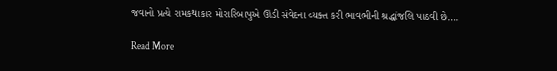જવાનો પ્રત્યે રામકથાકાર મોરારિબાપુએ ઊંડી સંવેદના વ્યક્ત કરી ભાવભીની શ્રદ્ધાંજલિ પાઠવી છે….

Read More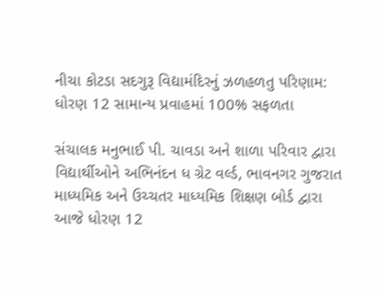નીચા કોટડા સદગુરૂ વિદ્યામંદિરનું ઝળહળતુ પરિણામ: ધોરણ 12 સામાન્ય પ્રવાહમાં 100% સફળતા

સંચાલક મનુભાઈ પી. ચાવડા અને શાળા પરિવાર દ્વારા વિદ્યાર્થીઓને અભિનંદન ધ ગ્રેટ વર્લ્ડ, ભાવનગર ગુજરાત માધ્યમિક અને ઉચ્ચતર માધ્યમિક શિક્ષણ બોર્ડ દ્વારા આજે ધોરણ 12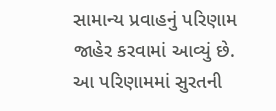સામાન્ય પ્રવાહનું પરિણામ જાહેર કરવામાં આવ્યું છે. આ પરિણામમાં સુરતની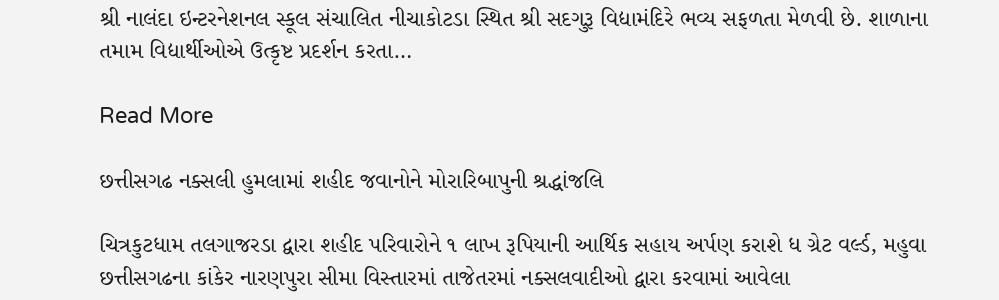શ્રી નાલંદા ઇન્ટરનેશનલ સ્કૂલ સંચાલિત નીચાકોટડા સ્થિત શ્રી સદગુરૂ વિદ્યામંદિરે ભવ્ય સફળતા મેળવી છે. શાળાના તમામ વિદ્યાર્થીઓએ ઉત્કૃષ્ટ પ્રદર્શન કરતા…

Read More

છત્તીસગઢ નક્સલી હુમલામાં શહીદ જવાનોને મોરારિબાપુની શ્રદ્ધાંજલિ

ચિત્રકુટધામ તલગાજરડા દ્વારા શહીદ પરિવારોને ૧ લાખ રૂપિયાની આર્થિક સહાય અર્પણ કરાશે ધ ગ્રેટ વર્લ્ડ, મહુવા છત્તીસગઢના કાંકેર નારણપુરા સીમા વિસ્તારમાં તાજેતરમાં નક્સલવાદીઓ દ્વારા કરવામાં આવેલા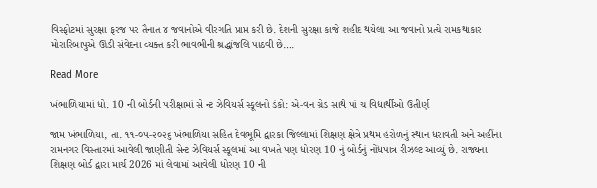વિસ્ફોટમાં સુરક્ષા ફરજ પર તૈનાત ૪ જવાનોએ વીરગતિ પ્રાપ્ત કરી છે. દેશની સુરક્ષા કાજે શહીદ થયેલા આ જવાનો પ્રત્યે રામકથાકાર મોરારિબાપુએ ઊંડી સંવેદના વ્યક્ત કરી ભાવભીની શ્રદ્ધાંજલિ પાઠવી છે….

Read More

ખંભાળિયામાં ધો. 10 ની બોર્ડની પરીક્ષામાં સે ન્ટ ઝેવિયર્સ સ્કૂલનો ડંકો: એ-વન ગ્રેડ સાથે પાં ચ વિદ્યાર્થીઓ ઉતીર્ણ

જામ ખંભાળિયા, તા. ૧૧-૦૫-૨૦૨૬ ખંભાળિયા સહિત દેવભૂમિ દ્વારકા જિલ્લામાં શિક્ષણ ક્ષેત્રે પ્રથમ હરોળનું સ્થાન ધરાવતી અને અહીંના રામનગર વિસ્તારમાં આવેલી જાણીતી સેન્ટ ઝેવિયર્સ સ્કૂલમાં આ વખતે પણ ધોરણ 10 નું બોર્ડનું નોંધપાત્ર રીઝલ્ટ આવ્યું છે. રાજ્યના શિક્ષણ બોર્ડ દ્વારા માર્ચ 2026 માં લેવામાં આવેલી ધોરણ 10 ની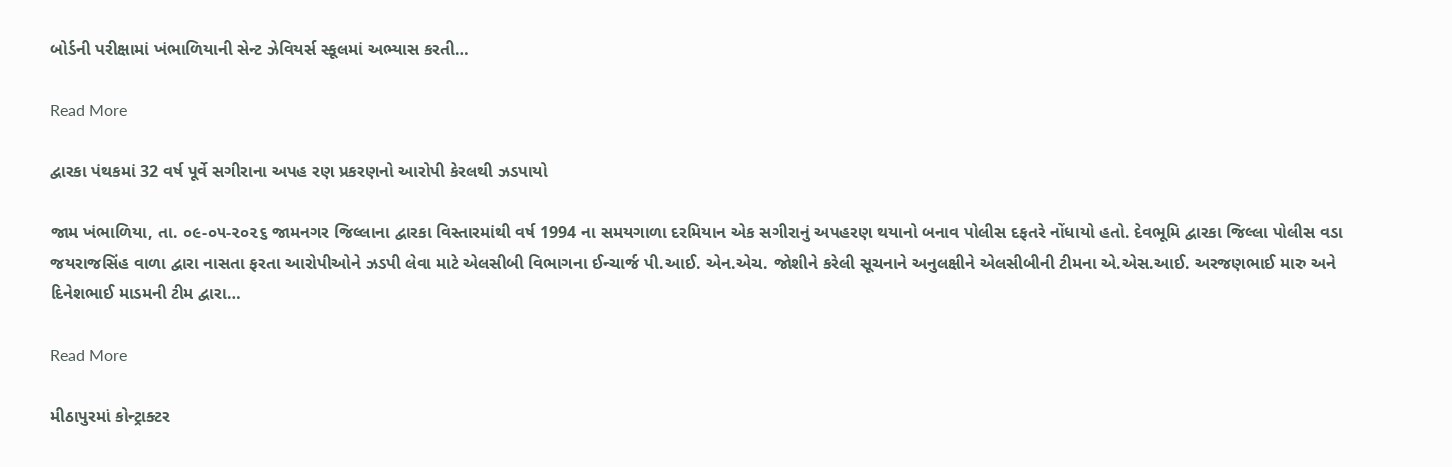બોર્ડની પરીક્ષામાં ખંભાળિયાની સેન્ટ ઝેવિયર્સ સ્કૂલમાં અભ્યાસ કરતી…

Read More

દ્વારકા પંથકમાં 32 વર્ષ પૂર્વે સગીરાના અપહ રણ પ્રકરણનો આરોપી કેરલથી ઝડપાયો

જામ ખંભાળિયા, તા. ૦૯-૦૫-૨૦૨૬ જામનગર જિલ્લાના દ્વારકા વિસ્તારમાંથી વર્ષ 1994 ના સમયગાળા દરમિયાન એક સગીરાનું અપહરણ થયાનો બનાવ પોલીસ દફતરે નોંધાયો હતો. દેવભૂમિ દ્વારકા જિલ્લા પોલીસ વડા જયરાજસિંહ વાળા દ્વારા નાસતા ફરતા આરોપીઓને ઝડપી લેવા માટે એલસીબી વિભાગના ઈન્ચાર્જ પી.આઈ. એન.એચ. જોશીને કરેલી સૂચનાને અનુલક્ષીને એલસીબીની ટીમના એ.એસ.આઈ. અરજણભાઈ મારુ અને દિનેશભાઈ માડમની ટીમ દ્વારા…

Read More

મીઠાપુરમાં કોન્ટ્રાક્ટર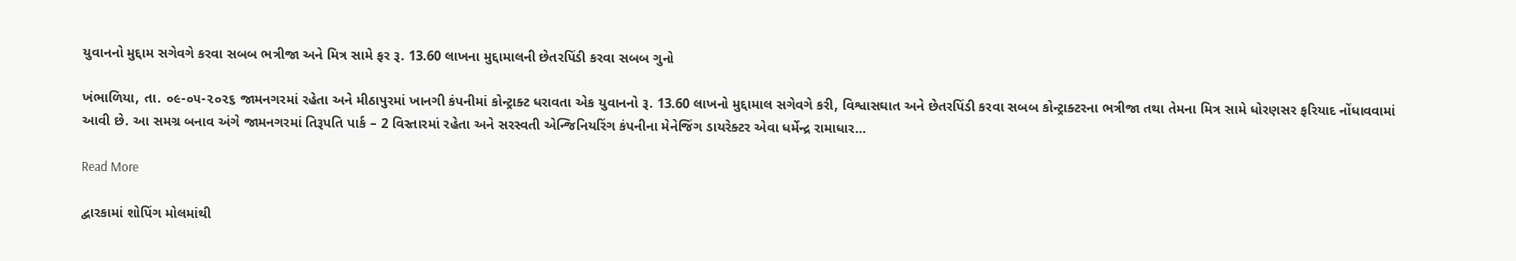યુવાનનો મુદ્દામ સગેવગે કરવા સબબ ભત્રીજા અને મિત્ર સામે ફર રૂ. 13.60 લાખના મુદ્દામાલની છેતરપિંડી કરવા સબબ ગુનો

ખંભાળિયા, તા. ૦૯-૦૫-૨૦૨૬ જામનગરમાં રહેતા અને મીઠાપુરમાં ખાનગી કંપનીમાં કોન્ટ્રાક્ટ ધરાવતા એક યુવાનનો રૂ. 13.60 લાખનો મુદ્દામાલ સગેવગે કરી, વિશ્વાસઘાત અને છેતરપિંડી કરવા સબબ કોન્ટ્રાક્ટરના ભત્રીજા તથા તેમના મિત્ર સામે ધોરણસર ફરિયાદ નોંધાવવામાં આવી છે. આ સમગ્ર બનાવ અંગે જામનગરમાં તિરૂપતિ પાર્ક – 2 વિસ્તારમાં રહેતા અને સરસ્વતી એન્જિનિયરિંગ કંપનીના મેનેજિંગ ડાયરેક્ટર એવા ધર્મેન્દ્ર રામાધાર…

Read More

દ્વારકામાં શોપિંગ મોલમાંથી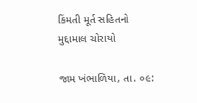કિંમતી મૂર્ત સહિતનો મુદ્દામાલ ચોરાયો

જામ ખંભાળિયા, તા. ૦૯: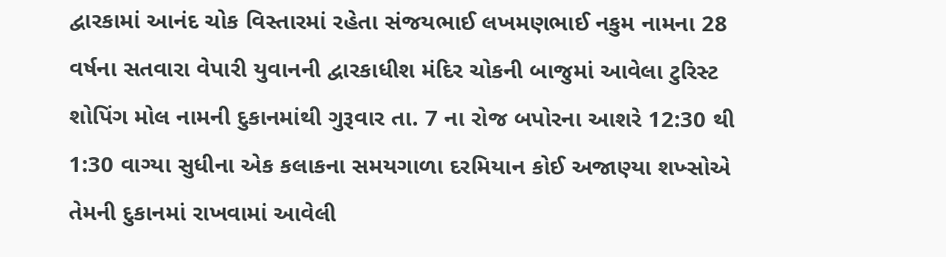દ્વારકામાં આનંદ ચોક વિસ્તારમાં રહેતા સંજયભાઈ લખમણભાઈ નકુમ નામના 28 વર્ષના સતવારા વેપારી યુવાનની દ્વારકાધીશ મંદિર ચોકની બાજુમાં આવેલા ટુરિસ્ટ શોપિંગ મોલ નામની દુકાનમાંથી ગુરૂવાર તા. 7 ના રોજ બપોરના આશરે 12:30 થી 1:30 વાગ્યા સુધીના એક કલાકના સમયગાળા દરમિયાન કોઈ અજાણ્યા શખ્સોએ તેમની દુકાનમાં રાખવામાં આવેલી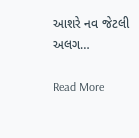આશરે નવ જેટલી અલગ…

Read More